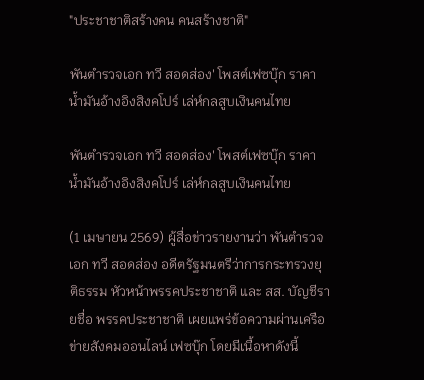"ประชาชาติสร้างคน คนสร้างชาติ"

พันตำรวจเอก ทวี สอดส่อง' โพสต์เฟซบุ๊ก ราคาน้ำมันอ้างอิงสิงคโปร์ เล่ห์กลสูบเงินคนไทย

พันตำรวจเอก ทวี สอดส่อง' โพสต์เฟซบุ๊ก ราคาน้ำมันอ้างอิงสิงคโปร์ เล่ห์กลสูบเงินคนไทย

(1 เมษายน 2569) ผู้สื่อข่าวรายงานว่า พันตำรวจเอก ทวี สอดส่อง อดีตรัฐมนตรีว่าการกระทรวงยุติธรรม หัวหน้าพรรคประชาชาติ และ สส. บัญชีรายชื่อ พรรคประชาชาติ เผยแพร่ข้อความผ่านเครือข่ายสังคมออนไลน์ เฟซบุ๊ก โดยมีเนื้อหาดังนี้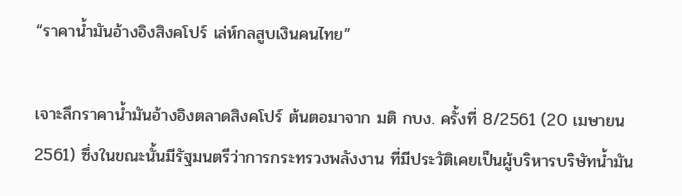“ราคาน้ำมันอ้างอิงสิงคโปร์ เล่ห์กลสูบเงินคนไทย”

เจาะลึกราคาน้ำมันอ้างอิงตลาดสิงคโปร์ ต้นตอมาจาก มติ กบง. ครั้งที่ 8/2561 (20 เมษายน 2561) ซึ่งในขณะนั้นมีรัฐมนตรีว่าการกระทรวงพลังงาน ที่มีประวัติเคยเป็นผู้บริหารบริษัทน้ำมัน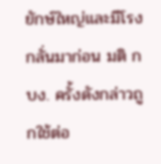ยักษ์ใหญ่และมีโรงกลั่นมาก่อน มติ กบง. ครั้งดังกล่าวถูกใช้ต่อ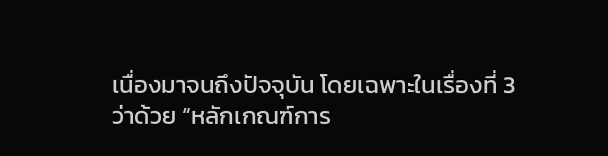เนื่องมาจนถึงปัจจุบัน โดยเฉพาะในเรื่องที่ 3 ว่าด้วย “หลักเกณฑ์การ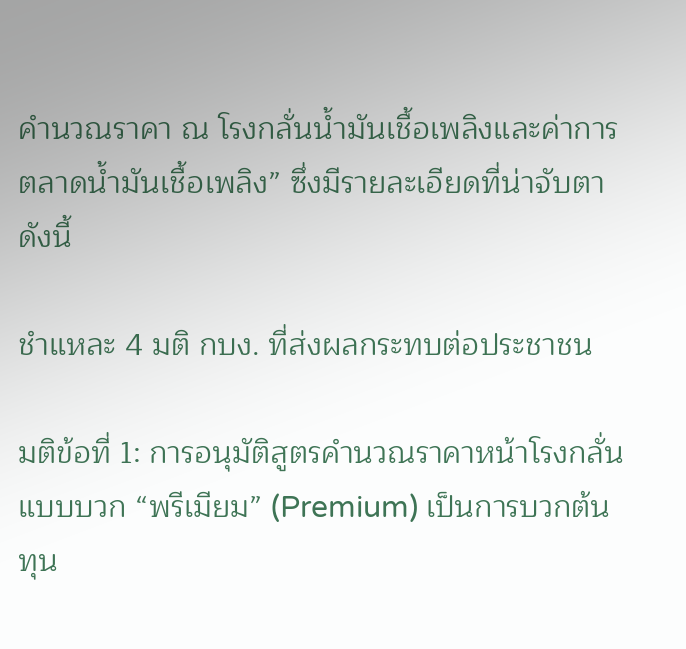คำนวณราคา ณ โรงกลั่นน้ำมันเชื้อเพลิงและค่าการตลาดน้ำมันเชื้อเพลิง” ซึ่งมีรายละเอียดที่น่าจับตา ดังนี้

ชำแหละ 4 มติ กบง. ที่ส่งผลกระทบต่อประชาชน

มติข้อที่ 1: การอนุมัติสูตรคำนวณราคาหน้าโรงกลั่นแบบบวก “พรีเมียม” (Premium) เป็นการบวกต้นทุน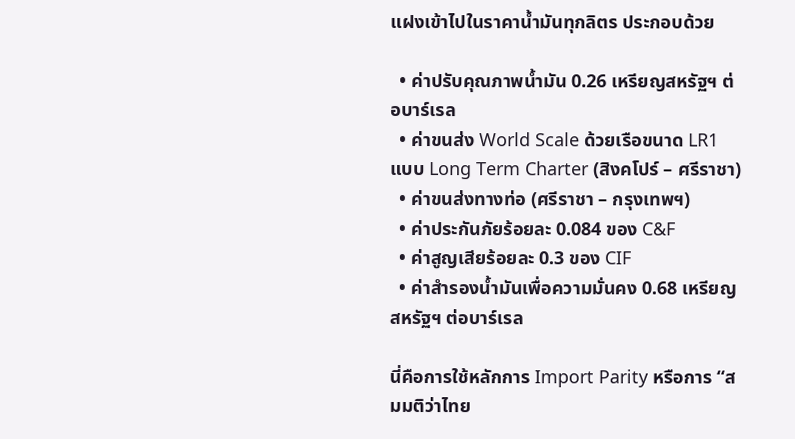แฝงเข้าไปในราคาน้ำมันทุกลิตร ประกอบด้วย

  • ค่าปรับคุณภาพน้ำมัน 0.26 เหรียญสหรัฐฯ ต่อบาร์เรล
  • ค่าขนส่ง World Scale ด้วยเรือขนาด LR1 แบบ Long Term Charter (สิงคโปร์ – ศรีราชา)
  • ค่าขนส่งทางท่อ (ศรีราชา – กรุงเทพฯ)
  • ค่าประกันภัยร้อยละ 0.084 ของ C&F
  • ค่าสูญเสียร้อยละ 0.3 ของ CIF
  • ค่าสำรองน้ำมันเพื่อความมั่นคง 0.68 เหรียญสหรัฐฯ ต่อบาร์เรล

นี่คือการใช้หลักการ Import Parity หรือการ “สมมติว่าไทย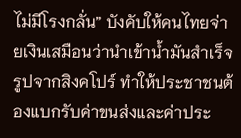ไม่มีโรงกลั่น” บังคับให้คนไทยจ่ายเงินเสมือนว่านำเข้าน้ำมันสำเร็จรูปจากสิงคโปร์ ทำให้ประชาชนต้องแบกรับค่าขนส่งและค่าประ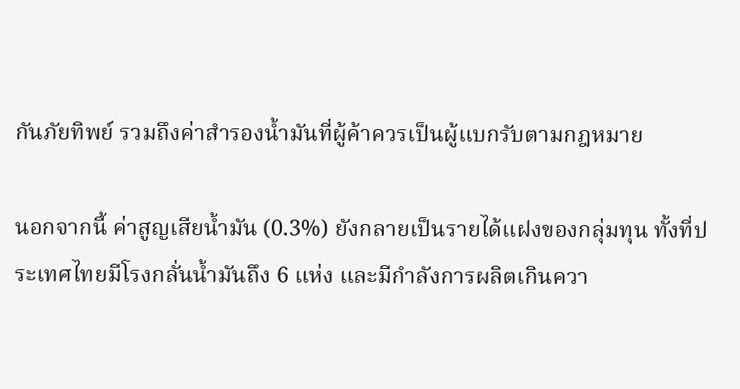กันภัยทิพย์ รวมถึงค่าสำรองน้ำมันที่ผู้ค้าควรเป็นผู้แบกรับตามกฎหมาย

นอกจากนี้ ค่าสูญเสียน้ำมัน (0.3%) ยังกลายเป็นรายได้แฝงของกลุ่มทุน ทั้งที่ประเทศไทยมีโรงกลั่นน้ำมันถึง 6 แห่ง และมีกำลังการผลิตเกินควา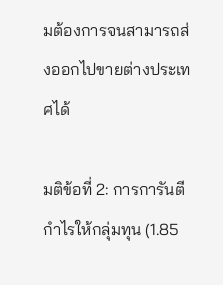มต้องการจนสามารถส่งออกไปขายต่างประเทศได้

มติข้อที่ 2: การการันตีกำไรให้กลุ่มทุน (1.85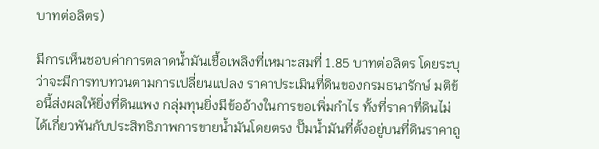บาทต่อลิตร)

มีการเห็นชอบค่าการตลาดน้ำมันเชื้อเพลิงที่เหมาะสมที่ 1.85 บาทต่อลิตร โดยระบุว่าจะมีการทบทวนตามการเปลี่ยนแปลง ราคาประเมินที่ดินของกรมธนารักษ์ มติข้อนี้ส่งผลให้ยิ่งที่ดินแพง กลุ่มทุนยิ่งมีข้ออ้างในการขอเพิ่มกำไร ทั้งที่ราคาที่ดินไม่ได้เกี่ยวพันกับประสิทธิภาพการขายน้ำมันโดยตรง ปั๊มน้ำมันที่ตั้งอยู่บนที่ดินราคาถู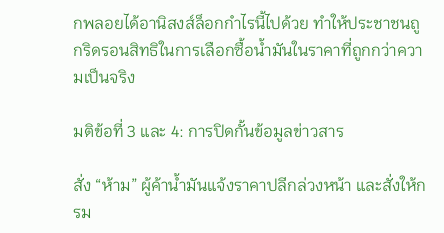กพลอยได้อานิสงส์ล็อกกำไรนี้ไปด้วย ทำให้ประชาชนถูกริดรอนสิทธิในการเลือกซื้อน้ำมันในราคาที่ถูกกว่าความเป็นจริง

มติข้อที่ 3 และ 4: การปิดกั้นข้อมูลข่าวสาร

สั่ง “ห้าม” ผู้ค้าน้ำมันแจ้งราคาปลีกล่วงหน้า และสั่งให้กรม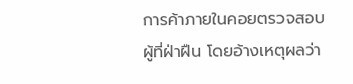การค้าภายในคอยตรวจสอบผู้ที่ฝ่าฝืน โดยอ้างเหตุผลว่า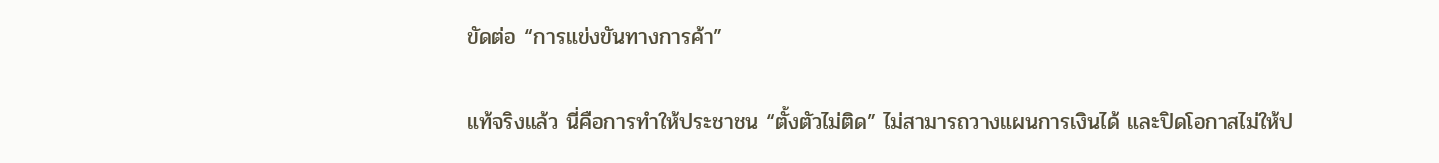ขัดต่อ “การแข่งขันทางการค้า”

แท้จริงแล้ว นี่คือการทำให้ประชาชน “ตั้งตัวไม่ติด” ไม่สามารถวางแผนการเงินได้ และปิดโอกาสไม่ให้ป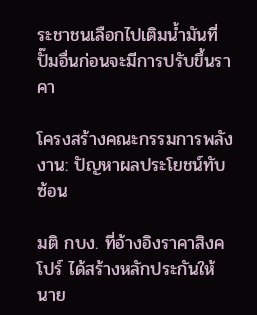ระชาชนเลือกไปเติมน้ำมันที่ปั๊มอื่นก่อนจะมีการปรับขึ้นราคา

โครงสร้างคณะกรรมการพลังงาน: ปัญหาผลประโยชน์ทับซ้อน

มติ กบง. ที่อ้างอิงราคาสิงคโปร์ ได้สร้างหลักประกันให้นาย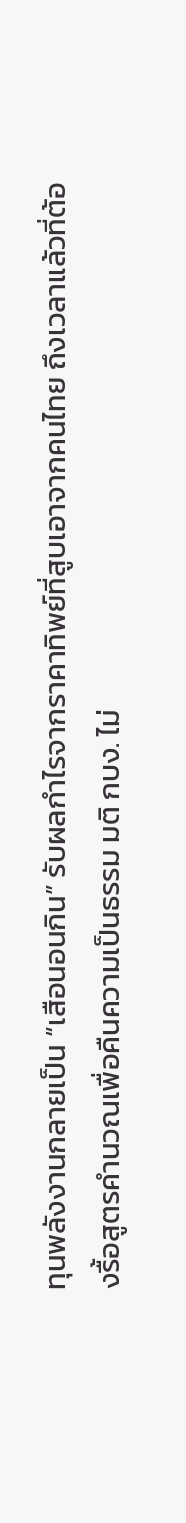ทุนพลังงานกลายเป็น “เสือนอนกิน” รับผลกำไรจากราคาทิพย์ที่สูบเอาจากคนไทย ถึงเวลาแล้วที่ต้องรื้อสูตรคำนวณเพื่อคืนความเป็นธรรม มติ กบง. ไม่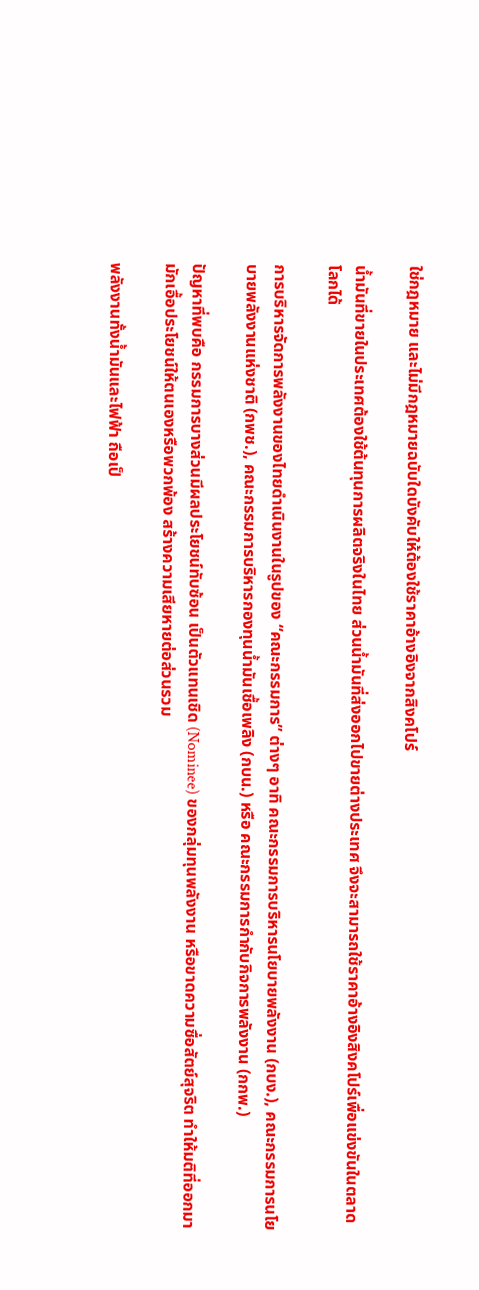ใช่กฎหมาย และไม่มีกฎหมายฉบับใดบังคับให้ต้องใช้ราคาอ้างอิงจากสิงคโปร์

น้ำมันที่ขายในประเทศต้องใช้ต้นทุนการผลิตจริงในไทย ส่วนน้ำมันที่ส่งออกไปขายต่างประเทศ จึงจะสามารถใช้ราคาอ้างอิงสิงคโปร์เพื่อแข่งขันในตลาดโลกได้

การบริหารจัดการพลังงานของไทยดำเนินงานในรูปของ “คณะกรรมการ” ต่างๆ อาทิ คณะกรรมการบริหารนโยบายพลังงาน (กบง.), คณะกรรมการนโยบายพลังงานแห่งชาติ (กพช.), คณะกรรมการบริหารกองทุนน้ำมันเชื้อเพลิง (กบน.) หรือ คณะกรรมการกำกับกิจการพลังงาน (กกพ.)

ปัญหาที่พบคือ กรรมการบางส่วนมีผลประโยชน์ทับซ้อน เป็นตัวแทนเชิด (Nominee) ของกลุ่มทุนพลังงาน หรือขาดความซื่อสัตย์สุจริต ทำให้มติที่ออกมามักเอื้อประโยชน์ให้ตนเองหรือพวกพ้อง สร้างความเสียหายต่อส่วนรวม

พลังงานทั้งน้ำมันและไฟฟ้า ถือเป็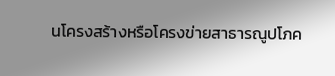นโครงสร้างหรือโครงข่ายสาธารณูปโภค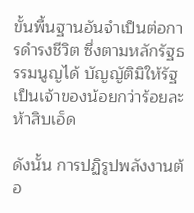ขั้นพื้นฐานอันจำเป็นต่อการดำรงชีวิต ซึ่งตามหลักรัฐธรรมนูญได้ บัญญัติมิให้รัฐเป็นเจ้าของน้อยกว่าร้อยละห้าสิบเอ็ด

ดังนั้น การปฏิรูปพลังงานต้อ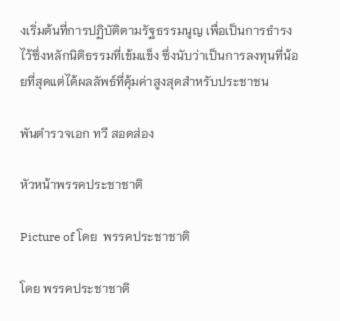งเริ่มต้นที่การปฏิบัติตามรัฐธรรมนูญ เพื่อเป็นการธำรงไว้ซึ่งหลักนิติธรรมที่เข้มแข็ง ซึ่งนับว่าเป็นการลงทุนที่น้อยที่สุดแต่ได้ผลลัพธ์ที่คุ้มค่าสูงสุดสำหรับประชาชน

พันตำรวจเอก ทวี สอดส่อง

หัวหน้าพรรคประชาชาติ

Picture of โดย  พรรคประชาชาติ

โดย พรรคประชาชาติ